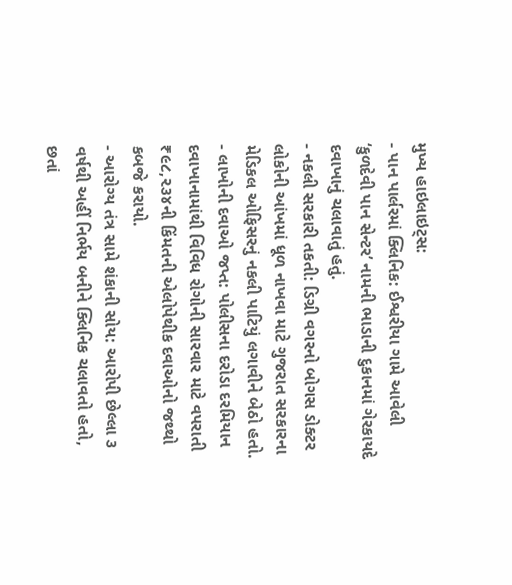મુખ્ય હાઇલાઇટ્સ:
- પાન પાર્લરમાં ક્લિનિક: ઈશ્વરીયા ગામે આવેલી ‘કુળદેવી પાન સેન્ટર’ નામની ભાડાની દુકાનમાં ગેરકાયદે દવાખાનું ચલાવાતું હતું.
- નકલી સરકારી તકતી: ડિગ્રી વગરનો બોગસ ડોક્ટર લોકોની આંખમાં ધૂળ નાખવા માટે ગુજરાત સરકારના મેડિકલ ઓફિસરનું નકલી પાટિયું લગાવીને બેઠો હતો.
- લાખોની દવાઓ જપ્ત: પોલીસના દરોડા દરમિયાન દવાખાનામાંથી વિવિધ રોગોની સારવાર માટે વપરાતી ₹૯૮,૨૩૪ની કિંમતની એલોપેથીક દવાઓનો જથ્થો કબજે કરાયો.
- આરોગ્ય તંત્ર સામે શંકાની સોય: આરોપી છેલ્લા ૩ વર્ષથી અહીં નિર્ભય બનીને ક્લિનિક ચલાવતો હતો, છતાં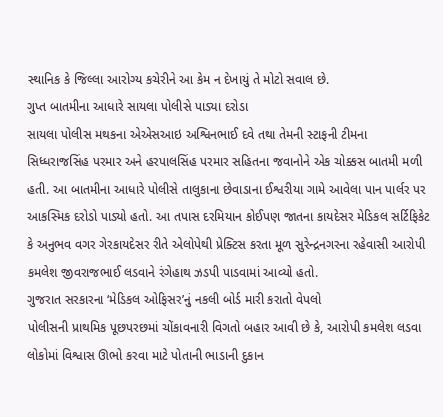સ્થાનિક કે જિલ્લા આરોગ્ય કચેરીને આ કેમ ન દેખાયું તે મોટો સવાલ છે.
ગુપ્ત બાતમીના આધારે સાયલા પોલીસે પાડ્યા દરોડા
સાયલા પોલીસ મથકના એએસઆઇ અશ્વિનભાઈ દવે તથા તેમની સ્ટાફની ટીમના સિધ્ધરાજસિંહ પરમાર અને હરપાલસિંહ પરમાર સહિતના જવાનોને એક ચોક્કસ બાતમી મળી હતી. આ બાતમીના આધારે પોલીસે તાલુકાના છેવાડાના ઈશ્વરીયા ગામે આવેલા પાન પાર્લર પર આકસ્મિક દરોડો પાડ્યો હતો. આ તપાસ દરમિયાન કોઈપણ જાતના કાયદેસર મેડિકલ સર્ટિફિકેટ કે અનુભવ વગર ગેરકાયદેસર રીતે એલોપેથી પ્રેક્ટિસ કરતા મૂળ સુરેન્દ્રનગરના રહેવાસી આરોપી કમલેશ જીવરાજભાઈ લડવાને રંગેહાથ ઝડપી પાડવામાં આવ્યો હતો.
ગુજરાત સરકારના ‘મેડિકલ ઓફિસર’નું નકલી બોર્ડ મારી કરાતો વેપલો
પોલીસની પ્રાથમિક પૂછપરછમાં ચોંકાવનારી વિગતો બહાર આવી છે કે, આરોપી કમલેશ લડવા લોકોમાં વિશ્વાસ ઊભો કરવા માટે પોતાની ભાડાની દુકાન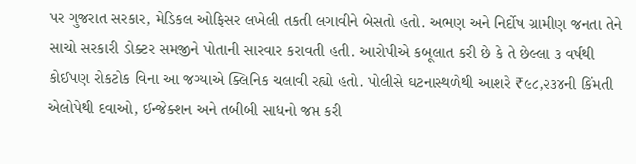પર ગુજરાત સરકાર, મેડિકલ ઓફિસર લખેલી તકતી લગાવીને બેસતો હતો. અભણ અને નિર્દોષ ગ્રામીણ જનતા તેને સાચો સરકારી ડોક્ટર સમજીને પોતાની સારવાર કરાવતી હતી. આરોપીએ કબૂલાત કરી છે કે તે છેલ્લા ૩ વર્ષથી કોઈપણ રોકટોક વિના આ જગ્યાએ ક્લિનિક ચલાવી રહ્યો હતો. પોલીસે ઘટનાસ્થળેથી આશરે ₹૯૮,૨૩૪ની કિંમતી એલોપેથી દવાઓ, ઈન્જેક્શન અને તબીબી સાધનો જપ્ત કરી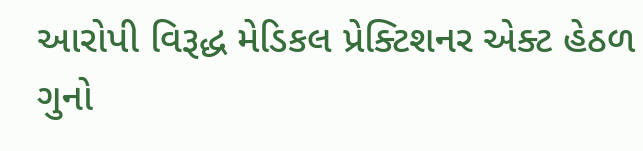આરોપી વિરૂદ્ધ મેડિકલ પ્રેક્ટિશનર એક્ટ હેઠળ ગુનો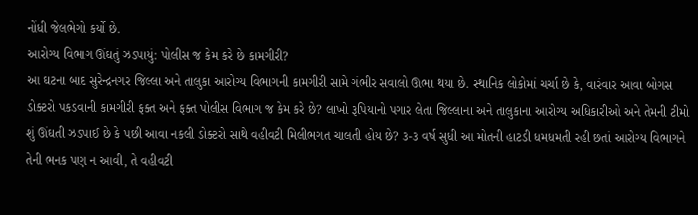નોંધી જેલભેગો કર્યો છે.
આરોગ્ય વિભાગ ઊંઘતું ઝડપાયું: પોલીસ જ કેમ કરે છે કામગીરી?
આ ઘટના બાદ સુરેન્દ્રનગર જિલ્લા અને તાલુકા આરોગ્ય વિભાગની કામગીરી સામે ગંભીર સવાલો ઊભા થયા છે. સ્થાનિક લોકોમાં ચર્ચા છે કે, વારંવાર આવા બોગસ ડોક્ટરો પકડવાની કામગીરી ફક્ત અને ફક્ત પોલીસ વિભાગ જ કેમ કરે છે? લાખો રૂપિયાનો પગાર લેતા જિલ્લાના અને તાલુકાના આરોગ્ય અધિકારીઓ અને તેમની ટીમો શું ઊંઘતી ઝડપાઈ છે કે પછી આવા નકલી ડોક્ટરો સાથે વહીવટી મિલીભગત ચાલતી હોય છે? ૩-૩ વર્ષ સુધી આ મોતની હાટડી ધમધમતી રહી છતાં આરોગ્ય વિભાગને તેની ભનક પણ ન આવી, તે વહીવટી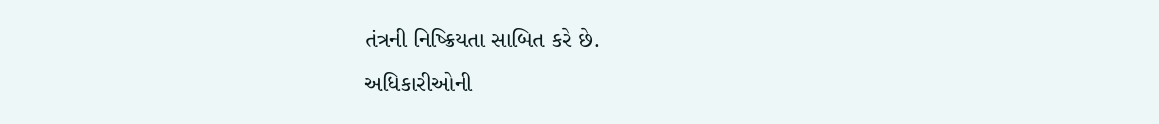તંત્રની નિષ્ક્રિયતા સાબિત કરે છે.
અધિકારીઓની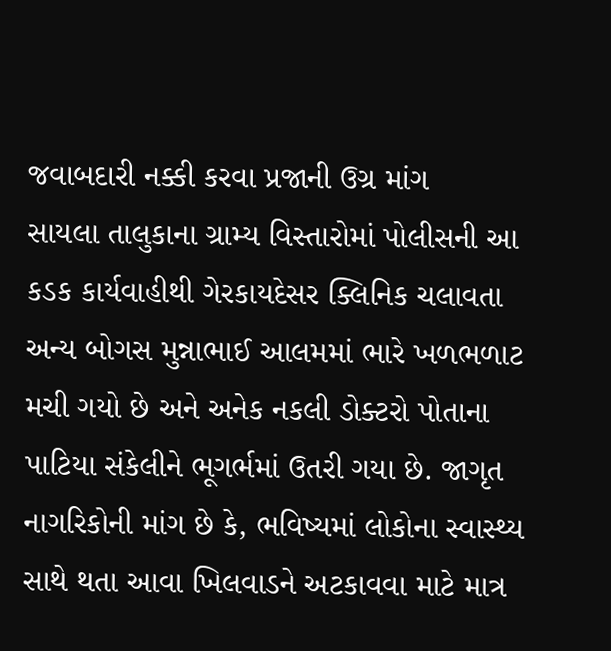જવાબદારી નક્કી કરવા પ્રજાની ઉગ્ર માંગ
સાયલા તાલુકાના ગ્રામ્ય વિસ્તારોમાં પોલીસની આ કડક કાર્યવાહીથી ગેરકાયદેસર ક્લિનિક ચલાવતા અન્ય બોગસ મુન્નાભાઈ આલમમાં ભારે ખળભળાટ મચી ગયો છે અને અનેક નકલી ડોક્ટરો પોતાના પાટિયા સંકેલીને ભૂગર્ભમાં ઉતરી ગયા છે. જાગૃત નાગરિકોની માંગ છે કે, ભવિષ્યમાં લોકોના સ્વાસ્થ્ય સાથે થતા આવા ખિલવાડને અટકાવવા માટે માત્ર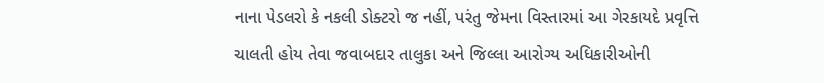નાના પેડલરો કે નકલી ડોક્ટરો જ નહીં, પરંતુ જેમના વિસ્તારમાં આ ગેરકાયદે પ્રવૃત્તિ ચાલતી હોય તેવા જવાબદાર તાલુકા અને જિલ્લા આરોગ્ય અધિકારીઓની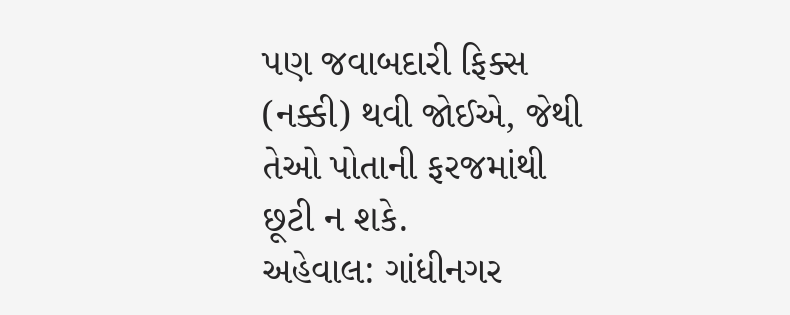પણ જવાબદારી ફિક્સ (નક્કી) થવી જોઈએ, જેથી તેઓ પોતાની ફરજમાંથી છૂટી ન શકે.
અહેવાલ: ગાંધીનગર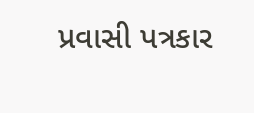પ્રવાસી પત્રકાર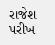રાજેશ પરીખ